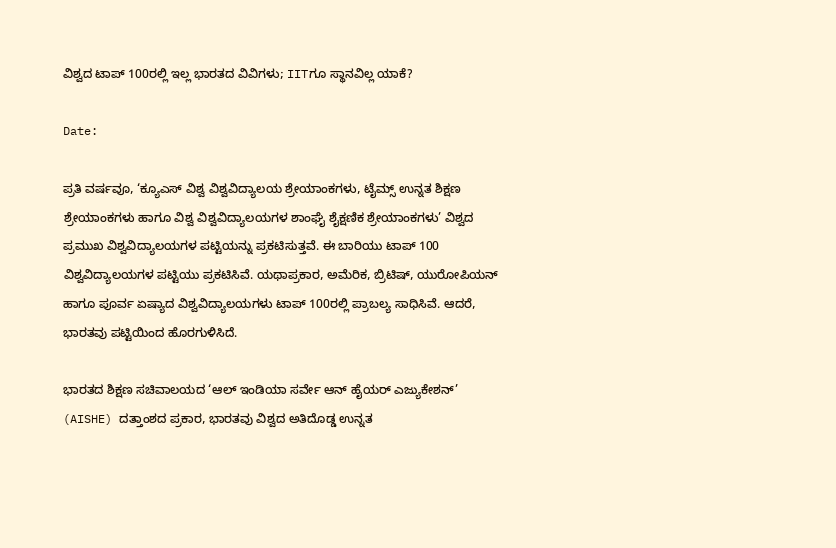ವಿಶ್ವದ ಟಾಪ್ 100ರಲ್ಲಿ ಇಲ್ಲ ಭಾರತದ ವಿವಿಗಳು; IITಗೂ ಸ್ಥಾನವಿಲ್ಲ ಯಾಕೆ?

Date:

ಪ್ರತಿ ವರ್ಷವೂ, ‘ಕ್ಯೂಎಸ್ ವಿಶ್ವ ವಿಶ್ವವಿದ್ಯಾಲಯ ಶ್ರೇಯಾಂಕಗಳು, ಟೈಮ್ಸ್ ಉನ್ನತ ಶಿಕ್ಷಣ ಶ್ರೇಯಾಂಕಗಳು ಹಾಗೂ ವಿಶ್ವ ವಿಶ್ವವಿದ್ಯಾಲಯಗಳ ಶಾಂಘೈ ಶೈಕ್ಷಣಿಕ ಶ್ರೇಯಾಂಕಗಳು’ ವಿಶ್ವದ ಪ್ರಮುಖ ವಿಶ್ವವಿದ್ಯಾಲಯಗಳ ಪಟ್ಟಿಯನ್ನು ಪ್ರಕಟಿಸುತ್ತವೆ. ಈ ಬಾರಿಯು ಟಾಪ್‌ 100 ವಿಶ್ವವಿದ್ಯಾಲಯಗಳ ಪಟ್ಟಿಯು ಪ್ರಕಟಿಸಿವೆ. ಯಥಾಪ್ರಕಾರ, ಅಮೆರಿಕ, ಬ್ರಿಟಿಷ್, ಯುರೋಪಿಯನ್ ಹಾಗೂ ಪೂರ್ವ ಏಷ್ಯಾದ ವಿಶ್ವವಿದ್ಯಾಲಯಗಳು ಟಾಪ್ 100ರಲ್ಲಿ ಪ್ರಾಬಲ್ಯ ಸಾಧಿಸಿವೆ. ಆದರೆ, ಭಾರತವು ಪಟ್ಟಿಯಿಂದ ಹೊರಗುಳಿಸಿದೆ.

ಭಾರತದ ಶಿಕ್ಷಣ ಸಚಿವಾಲಯದ ‘ಆಲ್ ಇಂಡಿಯಾ ಸರ್ವೇ ಆನ್ ಹೈಯರ್ ಎಜ್ಯುಕೇಶನ್’ (AISHE) ದತ್ತಾಂಶದ ಪ್ರಕಾರ, ಭಾರತವು ವಿಶ್ವದ ಅತಿದೊಡ್ಡ ಉನ್ನತ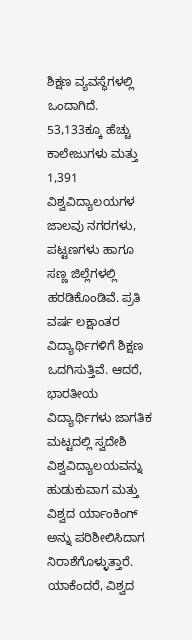ಶಿಕ್ಷಣ ವ್ಯವಸ್ಥೆಗಳಲ್ಲಿ ಒಂದಾಗಿದೆ. 53,133ಕ್ಕೂ ಹೆಚ್ಚು ಕಾಲೇಜುಗಳು ಮತ್ತು 1,391 ವಿಶ್ವವಿದ್ಯಾಲಯಗಳ ಜಾಲವು ನಗರಗಳು, ಪಟ್ಟಣಗಳು ಹಾಗೂ ಸಣ್ಣ ಜಿಲ್ಲೆಗಳಲ್ಲಿ ಹರಡಿಕೊಂಡಿವೆ. ಪ್ರತಿ ವರ್ಷ ಲಕ್ಷಾಂತರ ವಿದ್ಯಾರ್ಥಿಗಳಿಗೆ ಶಿಕ್ಷಣ ಒದಗಿಸುತ್ತಿವೆ. ಆದರೆ, ಭಾರತೀಯ ವಿದ್ಯಾರ್ಥಿಗಳು ಜಾಗತಿಕ ಮಟ್ಟದಲ್ಲಿ ಸ್ವದೇಶಿ ವಿಶ್ವವಿದ್ಯಾಲಯವನ್ನು ಹುಡುಕುವಾಗ ಮತ್ತು ವಿಶ್ವದ ರ್ಯಾಂಕಿಂಗ್‌ ಅನ್ನು ಪರಿಶೀಲಿಸಿದಾಗ ನಿರಾಶೆಗೊಳ್ಳುತ್ತಾರೆ. ಯಾಕೆಂದರೆ, ವಿಶ್ವದ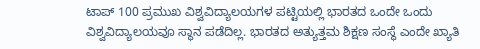ಟಾಪ್‌ 100 ಪ್ರಮುಖ ವಿಶ್ವವಿದ್ಯಾಲಯಗಳ ಪಟ್ಟಿಯಲ್ಲಿ ಭಾರತದ ಒಂದೇ ಒಂದು ವಿಶ್ವವಿದ್ಯಾಲಯವೂ ಸ್ಥಾನ ಪಡೆದಿಲ್ಲ. ಭಾರತದ ಅತ್ಯುತ್ತಮ ಶಿಕ್ಷಣ ಸಂಸ್ಥೆ ಎಂದೇ ಖ್ಯಾತಿ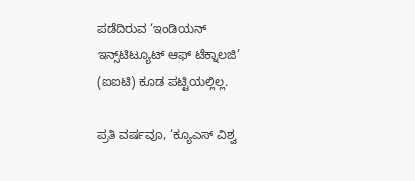ಪಡೆದಿರುವ ‘ಇಂಡಿಯನ್ ಇನ್ಸ್‌ಟಿಟ್ಯೂಟ್‌ ಆಫ್‌ ಟೆಕ್ನಾಲಜಿ’ (ಐಐಟಿ) ಕೂಡ ಪಟ್ಟಿಯಲ್ಲಿಲ್ಲ.

ಪ್ರತಿ ವರ್ಷವೂ, ‘ಕ್ಯೂಎಸ್ ವಿಶ್ವ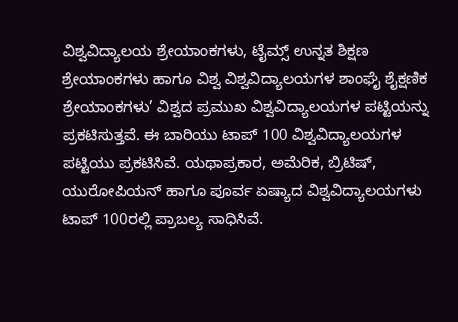ವಿಶ್ವವಿದ್ಯಾಲಯ ಶ್ರೇಯಾಂಕಗಳು, ಟೈಮ್ಸ್ ಉನ್ನತ ಶಿಕ್ಷಣ ಶ್ರೇಯಾಂಕಗಳು ಹಾಗೂ ವಿಶ್ವ ವಿಶ್ವವಿದ್ಯಾಲಯಗಳ ಶಾಂಘೈ ಶೈಕ್ಷಣಿಕ ಶ್ರೇಯಾಂಕಗಳು’ ವಿಶ್ವದ ಪ್ರಮುಖ ವಿಶ್ವವಿದ್ಯಾಲಯಗಳ ಪಟ್ಟಿಯನ್ನು ಪ್ರಕಟಿಸುತ್ತವೆ. ಈ ಬಾರಿಯು ಟಾಪ್‌ 100 ವಿಶ್ವವಿದ್ಯಾಲಯಗಳ ಪಟ್ಟಿಯು ಪ್ರಕಟಿಸಿವೆ. ಯಥಾಪ್ರಕಾರ, ಅಮೆರಿಕ, ಬ್ರಿಟಿಷ್, ಯುರೋಪಿಯನ್ ಹಾಗೂ ಪೂರ್ವ ಏಷ್ಯಾದ ವಿಶ್ವವಿದ್ಯಾಲಯಗಳು ಟಾಪ್ 100ರಲ್ಲಿ ಪ್ರಾಬಲ್ಯ ಸಾಧಿಸಿವೆ.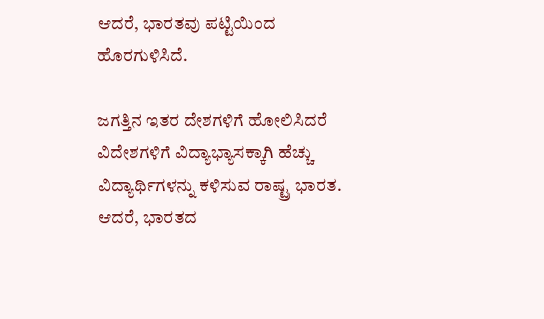ಆದರೆ, ಭಾರತವು ಪಟ್ಟಿಯಿಂದ ಹೊರಗುಳಿಸಿದೆ.

ಜಗತ್ತಿನ ಇತರ ದೇಶಗಳಿಗೆ ಹೋಲಿಸಿದರೆ ವಿದೇಶಗಳಿಗೆ ವಿದ್ಯಾಭ್ಯಾಸಕ್ಕಾಗಿ ಹೆಚ್ಚು ವಿದ್ಯಾರ್ಥಿಗಳನ್ನು ಕಳಿಸುವ ರಾಷ್ಟ್ರ ಭಾರತ. ಆದರೆ, ಭಾರತದ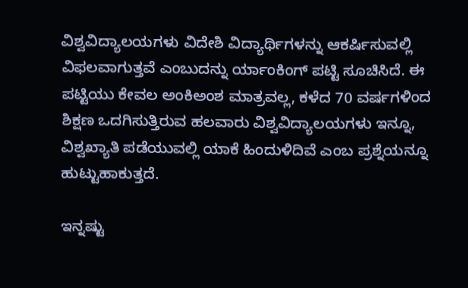ವಿಶ್ವವಿದ್ಯಾಲಯಗಳು ವಿದೇಶಿ ವಿದ್ಯಾರ್ಥಿಗಳನ್ನು ಆಕರ್ಷಿಸುವಲ್ಲಿ ವಿಫಲವಾಗುತ್ತವೆ ಎಂಬುದನ್ನು ರ್ಯಾಂಕಿಂಗ್‌ ಪಟ್ಟಿ ಸೂಚಿಸಿದೆ. ಈ ಪಟ್ಟಿಯು ಕೇವಲ ಅಂಕಿಅಂಶ ಮಾತ್ರವಲ್ಲ, ಕಳೆದ 70 ವ‍ರ್ಷಗಳಿಂದ ಶಿಕ್ಷಣ ಒದಗಿಸುತ್ತಿರುವ ಹಲವಾರು ವಿಶ್ವವಿದ್ಯಾಲಯಗಳು ಇನ್ನೂ, ವಿಶ್ವಖ್ಯಾತಿ ಪಡೆಯುವಲ್ಲಿ ಯಾಕೆ ಹಿಂದುಳಿದಿವೆ ಎಂಬ ಪ್ರಶ್ನೆಯನ್ನೂ ಹುಟ್ಟುಹಾಕುತ್ತದೆ.

ಇನ್ನಷ್ಟು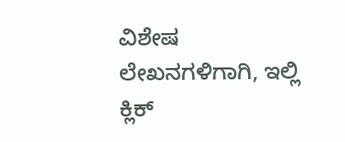ವಿಶೇಷ ಲೇಖನಗಳಿಗಾಗಿ, ಇಲ್ಲಿ ಕ್ಲಿಕ್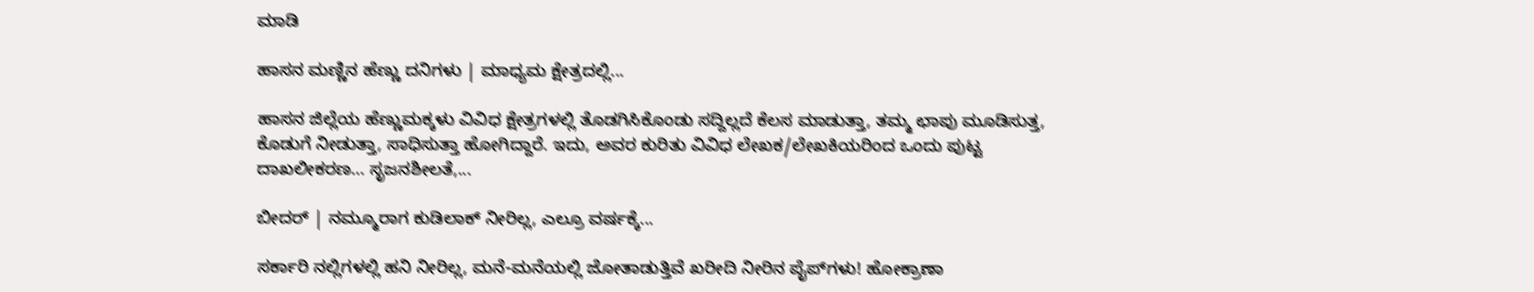ಮಾಡಿ

ಹಾಸನ ಮಣ್ಣಿನ ಹೆಣ್ಣು ದನಿಗಳು | ಮಾಧ್ಯಮ ಕ್ಷೇತ್ರದಲ್ಲಿ...

ಹಾಸನ ಜಿಲ್ಲೆಯ ಹೆಣ್ಣುಮಕ್ಕಳು ವಿವಿಧ ಕ್ಷೇತ್ರಗಳಲ್ಲಿ ತೊಡಗಿಸಿಕೊಂಡು ಸದ್ದಿಲ್ಲದೆ ಕೆಲಸ ಮಾಡುತ್ತಾ, ತಮ್ಮ ಛಾಪು ಮೂಡಿಸುತ್ತ, ಕೊಡುಗೆ ನೀಡುತ್ತಾ, ಸಾಧಿಸುತ್ತಾ ಹೋಗಿದ್ದಾರೆ. ಇದು, ಅವರ ಕುರಿತು ವಿವಿಧ ಲೇಖಕ/ಲೇಖಕಿಯರಿಂದ ಒಂದು ಪುಟ್ಟ ದಾಖಲೀಕರಣ… ಸೃಜನಶೀಲತೆ,...

ಬೀದರ್ | ನಮ್ಮೂರಾಗ ಕುಡಿಲಾಕ್ ನೀರಿಲ್ಲ, ಎಲ್ರೂ ವರ್ಷಕ್ಕೆ...

ಸರ್ಕಾರಿ ನಲ್ಲಿಗಳಲ್ಲಿ ಹನಿ ನೀರಿಲ್ಲ, ಮನೆ-ಮನೆಯಲ್ಲಿ ಜೋತಾಡುತ್ತಿವೆ ಖರೀದಿ ನೀರಿನ ಪೈಪ್‌ಗಳು! ಹೋಕ್ರಾಣಾ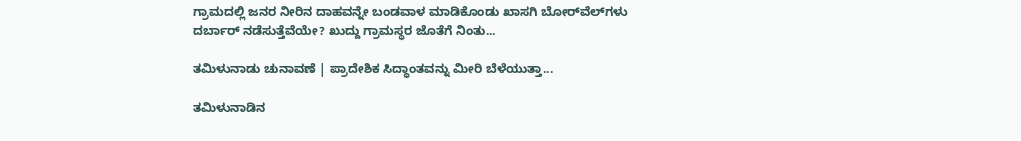ಗ್ರಾಮದಲ್ಲಿ ಜನರ ನೀರಿನ ದಾಹವನ್ನೇ ಬಂಡವಾಳ ಮಾಡಿಕೊಂಡು ಖಾಸಗಿ ಬೋರ್‌ವೆಲ್‌ಗಳು ದರ್ಬಾರ್‌ ನಡೆಸುತ್ತೆವೆಯೇ? ಖುದ್ದು ಗ್ರಾಮಸ್ಥರ ಜೊತೆಗೆ ನಿಂತು...

ತಮಿಳುನಾಡು ಚುನಾವಣೆ | ಪ್ರಾದೇಶಿಕ ಸಿದ್ಧಾಂತವನ್ನು ಮೀರಿ ಬೆಳೆಯುತ್ತಾ...

ತಮಿಳುನಾಡಿನ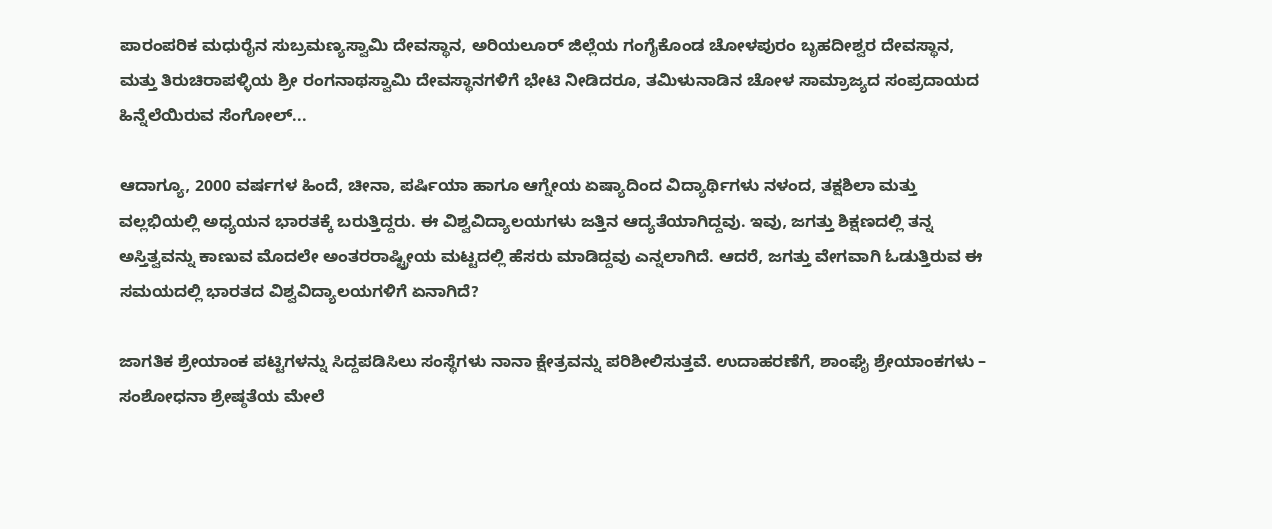ಪಾರಂಪರಿಕ ಮಧುರೈನ ಸುಬ್ರಮಣ್ಯಸ್ವಾಮಿ ದೇವಸ್ಥಾನ, ಅರಿಯಲೂರ್ ಜಿಲ್ಲೆಯ ಗಂಗೈಕೊಂಡ ಚೋಳಪುರಂ ಬೃಹದೀಶ್ವರ ದೇವಸ್ಥಾನ, ಮತ್ತು ತಿರುಚಿರಾಪಳ್ಳಿಯ ಶ್ರೀ ರಂಗನಾಥಸ್ವಾಮಿ ದೇವಸ್ಥಾನಗಳಿಗೆ ಭೇಟಿ ನೀಡಿದರೂ, ತಮಿಳುನಾಡಿನ ಚೋಳ ಸಾಮ್ರಾಜ್ಯದ ಸಂಪ್ರದಾಯದ ಹಿನ್ನೆಲೆಯಿರುವ ಸೆಂಗೋಲ್...

ಆದಾಗ್ಯೂ, 2000 ವರ್ಷಗಳ ಹಿಂದೆ, ಚೀನಾ, ಪರ್ಷಿಯಾ ಹಾಗೂ ಆಗ್ನೇಯ ಏಷ್ಯಾದಿಂದ ವಿದ್ಯಾರ್ಥಿಗಳು ನಳಂದ, ತಕ್ಷಶಿಲಾ ಮತ್ತು ವಲ್ಲಭಿಯಲ್ಲಿ ಅಧ್ಯಯನ ಭಾರತಕ್ಕೆ ಬರುತ್ತಿದ್ದರು. ಈ ವಿಶ್ವವಿದ್ಯಾಲಯಗಳು ಜತ್ತಿನ ಆದ್ಯತೆಯಾಗಿದ್ದವು. ಇವು, ಜಗತ್ತು ಶಿಕ್ಷಣದಲ್ಲಿ ತನ್ನ ಅಸ್ತಿತ್ವವನ್ನು ಕಾಣುವ ಮೊದಲೇ ಅಂತರರಾಷ್ಟ್ರೀಯ ಮಟ್ಟದಲ್ಲಿ ಹೆಸರು ಮಾಡಿದ್ದವು ಎನ್ನಲಾಗಿದೆ. ಆದರೆ, ಜಗತ್ತು ವೇಗವಾಗಿ ಓಡುತ್ತಿರುವ ಈ ಸಮಯದಲ್ಲಿ ಭಾರತದ ವಿಶ್ವವಿದ್ಯಾಲಯಗಳಿಗೆ ಏನಾಗಿದೆ?

ಜಾಗತಿಕ ಶ್ರೇಯಾಂಕ ಪಟ್ಟಿಗಳನ್ನು ಸಿದ್ದಪಡಿಸಿಲು ಸಂಸ್ಥೆಗಳು ನಾನಾ ಕ್ಷೇತ್ರವನ್ನು ಪರಿಶೀಲಿಸುತ್ತವೆ. ಉದಾಹರಣೆಗೆ, ಶಾಂಘೈ ಶ್ರೇಯಾಂಕಗಳು – ಸಂಶೋಧನಾ ಶ್ರೇಷ್ಠತೆಯ ಮೇಲೆ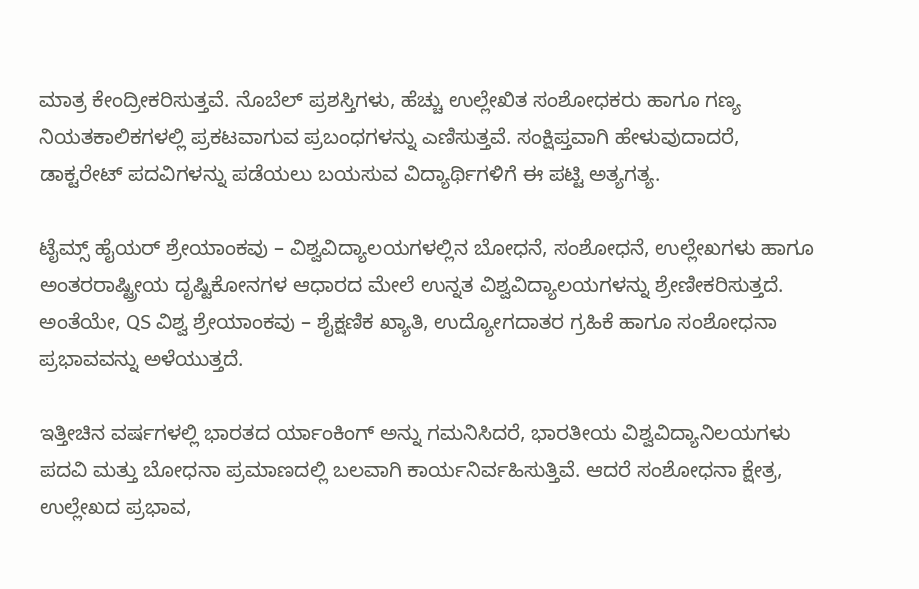ಮಾತ್ರ ಕೇಂದ್ರೀಕರಿಸುತ್ತವೆ. ನೊಬೆಲ್ ಪ್ರಶಸ್ತಿಗಳು, ಹೆಚ್ಚು ಉಲ್ಲೇಖಿತ ಸಂಶೋಧಕರು ಹಾಗೂ ಗಣ್ಯ ನಿಯತಕಾಲಿಕಗಳಲ್ಲಿ ಪ್ರಕಟವಾಗುವ ಪ್ರಬಂಧಗಳನ್ನು ಎಣಿಸುತ್ತವೆ. ಸಂಕ್ಷಿಪ್ತವಾಗಿ ಹೇಳುವುದಾದರೆ, ಡಾಕ್ಟರೇಟ್ ಪದವಿಗಳನ್ನು ಪಡೆಯಲು ಬಯಸುವ ವಿದ್ಯಾರ್ಥಿಗಳಿಗೆ ಈ ಪಟ್ಟಿ ಅತ್ಯಗತ್ಯ.

ಟೈಮ್ಸ್ ಹೈಯರ್ ಶ್ರೇಯಾಂಕವು – ವಿಶ್ವವಿದ್ಯಾಲಯಗಳಲ್ಲಿನ ಬೋಧನೆ, ಸಂಶೋಧನೆ, ಉಲ್ಲೇಖಗಳು ಹಾಗೂ ಅಂತರರಾಷ್ಟ್ರೀಯ ದೃಷ್ಟಿಕೋನಗಳ ಆಧಾರದ ಮೇಲೆ ಉನ್ನತ ವಿಶ್ವವಿದ್ಯಾಲಯಗಳನ್ನು ಶ್ರೇಣೀಕರಿಸುತ್ತದೆ. ಅಂತೆಯೇ, QS ವಿಶ್ವ ಶ್ರೇಯಾಂಕವು – ಶೈಕ್ಷಣಿಕ ಖ್ಯಾತಿ, ಉದ್ಯೋಗದಾತರ ಗ್ರಹಿಕೆ ಹಾಗೂ ಸಂಶೋಧನಾ ಪ್ರಭಾವವನ್ನು ಅಳೆಯುತ್ತದೆ.

ಇತ್ತೀಚಿನ ವರ್ಷಗಳಲ್ಲಿ ಭಾರತದ ರ್ಯಾಂಕಿಂಗ್‌ ಅನ್ನು ಗಮನಿಸಿದರೆ, ಭಾರತೀಯ ವಿಶ್ವವಿದ್ಯಾನಿಲಯಗಳು ಪದವಿ ಮತ್ತು ಬೋಧನಾ ಪ್ರಮಾಣದಲ್ಲಿ ಬಲವಾಗಿ ಕಾರ್ಯನಿರ್ವಹಿಸುತ್ತಿವೆ. ಆದರೆ ಸಂಶೋಧನಾ ಕ್ಷೇತ್ರ, ಉಲ್ಲೇಖದ ಪ್ರಭಾವ,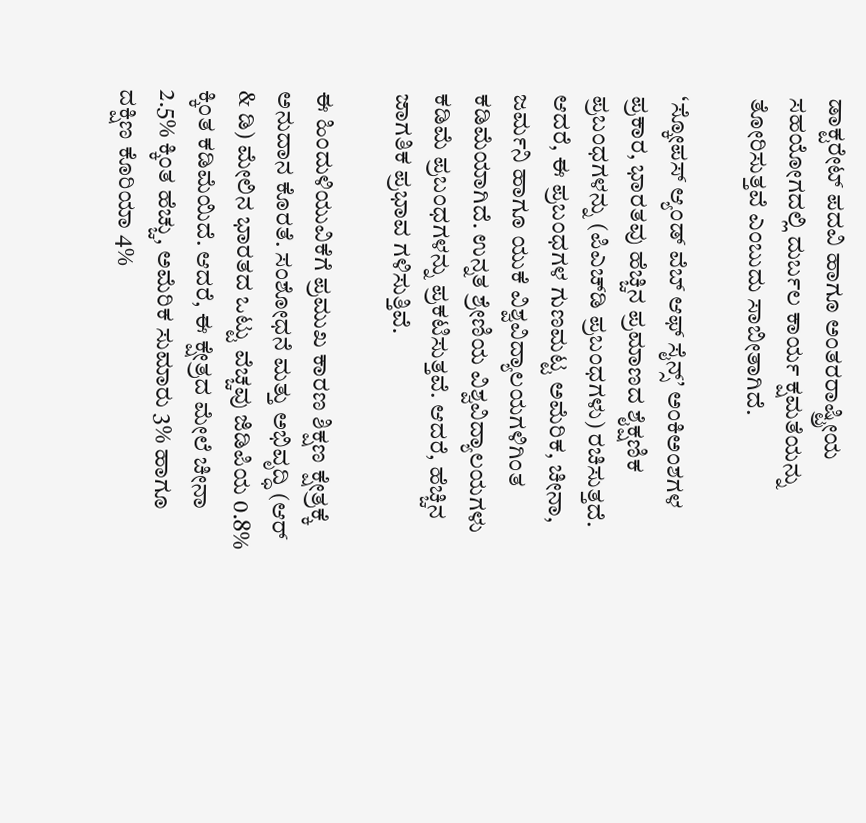ಡಾಕ್ಟರೇಟ್ ಪದವಿ ಹಾಗೂ ಅಂತರರಾಷ್ಟ್ರೀಯ ಸಹಯೋಗದಲ್ಲಿ ದುರ್ಬಲ ಕಾರ್ಯ ಕ್ಷಮತೆಯನ್ನು ತೋರಿಸುತ್ತವೆ ಎಂಬುದು ಸಾಬೀತಾಗಿದೆ.

‘ಸ್ಕೋಪಸ್ ಆ್ಯಂಡ್‌ ವೆಬ್ ಆಫ್ ಸೈನ್ಸ್’ ಅಂಕಿಅಂಶಗಳ ಪ್ರಕಾರ, ಭಾರತವು ಹೆಚ್ಚಿನ ಪ್ರಮಾಣದ ಶೈಕ್ಷಣಿಕ ಪ್ರಬಂಧಗಳನ್ನು (ಪಿಎಚ್‌ಡಿ ಪ್ರಬಂಧಗಳು) ರಚಿಸುತ್ತದೆ. ಆದರೆ, ಈ ಪ್ರಬಂಧಗಳ ಗುಣಮಟ್ಟ ಅಮೆರಿಕ, ಚೀನಾ, ಜರ್ಮನಿ ಹಾಗೂ ಯುಕೆ ವಿಶ್ವವಿದ್ಯಾಲಯಗಳಿಗಿಂತ ಕಡಿಮೆಯಾಗಿದೆ. ಉನ್ನತ ಶ್ರೇಣಿಯ ವಿಶ್ವವಿದ್ಯಾಲಯಗಳು ಕಡಿಮೆ ಪ್ರಬಂಧಗಳನ್ನು ಪ್ರಕಟಿಸುತ್ತವೆ. ಆದರೆ, ಹೆಚ್ಚಿನ ಜಾಗತಿಕ ಪ್ರಭಾವ ಗಳಿಸುತ್ತಿವೆ.

ಈ ಹಿಂದುಳಿಯುವಿಕೆಗೆ ಪ್ರಮುಖ ಕಾರಣ ಶಿಕ್ಷಣ ಕ್ಷೇತ್ರಕ್ಕೆ ಅನುದಾನ ಕೊರತೆ. ಸಂಶೋಧನೆ ಮತ್ತು ಅಭಿವೃದ್ಧಿ (ಆರ್ & ಡಿ) ಮೇಲಿನ ಭಾರತದ ಒಟ್ಟು ವೆಚ್ಚವು ಜಿಡಿಪಿಯ 0.8% ಕ್ಕಿಂತ ಕಡಿಮೆಯಿದೆ. ಆದರೆ, ಈ ಕ್ಷೇತ್ರದ ಮೇಲೆ ಚೀನಾ 2.5% ಕ್ಕಿಂತ ಹೆಚ್ಚು, ಅಮೆರಿಕ ಸುಮಾರು 3% ಹಾಗೂ ದಕ್ಷಿಣ ಕೊರಿಯಾ 4%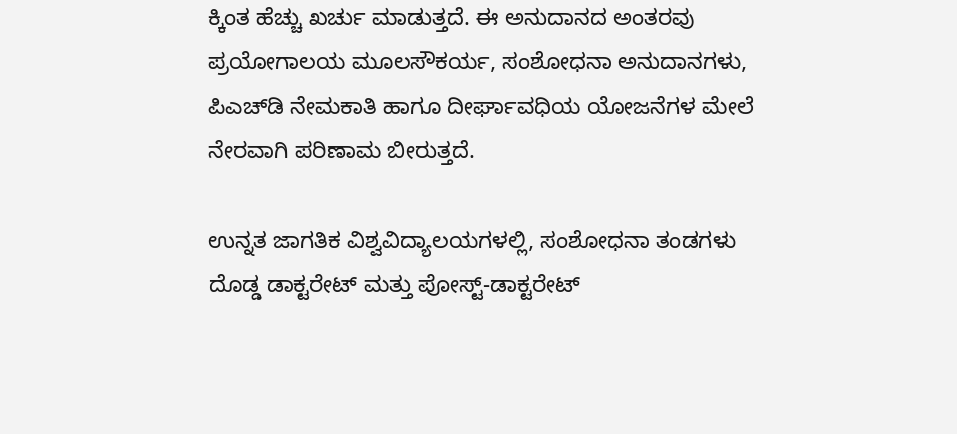ಕ್ಕಿಂತ ಹೆಚ್ಚು ಖರ್ಚು ಮಾಡುತ್ತದೆ. ಈ ಅನುದಾನದ ಅಂತರವು ಪ್ರಯೋಗಾಲಯ ಮೂಲಸೌಕರ್ಯ, ಸಂಶೋಧನಾ ಅನುದಾನಗಳು, ಪಿಎಚ್‌ಡಿ ನೇಮಕಾತಿ ಹಾಗೂ ದೀರ್ಘಾವಧಿಯ ಯೋಜನೆಗಳ ಮೇಲೆ ನೇರವಾಗಿ ಪರಿಣಾಮ ಬೀರುತ್ತದೆ.

ಉನ್ನತ ಜಾಗತಿಕ ವಿಶ್ವವಿದ್ಯಾಲಯಗಳಲ್ಲಿ, ಸಂಶೋಧನಾ ತಂಡಗಳು ದೊಡ್ಡ ಡಾಕ್ಟರೇಟ್ ಮತ್ತು ಪೋಸ್ಟ್-ಡಾಕ್ಟರೇಟ್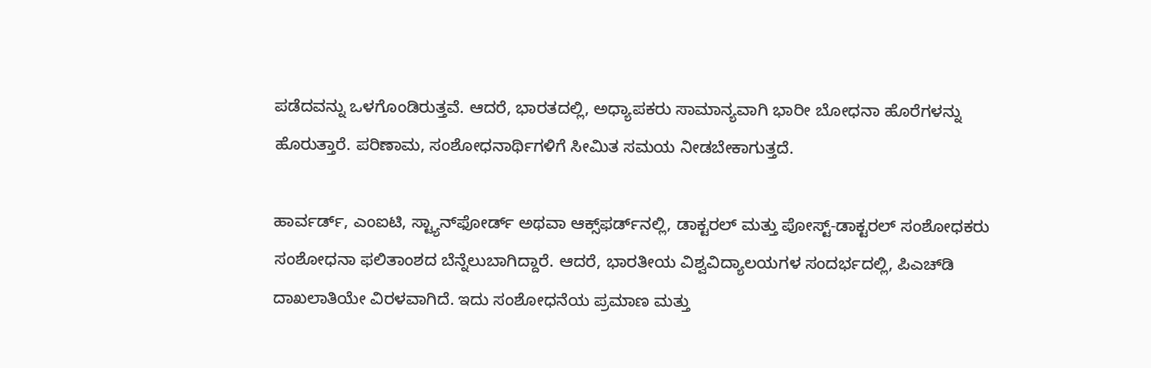ಪಡೆದವನ್ನು ಒಳಗೊಂಡಿರುತ್ತವೆ. ಆದರೆ, ಭಾರತದಲ್ಲಿ, ಅಧ್ಯಾಪಕರು ಸಾಮಾನ್ಯವಾಗಿ ಭಾರೀ ಬೋಧನಾ ಹೊರೆಗಳನ್ನು ಹೊರುತ್ತಾರೆ. ಪರಿಣಾಮ, ಸಂಶೋಧನಾರ್ಥಿಗಳಿಗೆ ಸೀಮಿತ ಸಮಯ ನೀಡಬೇಕಾಗುತ್ತದೆ.

ಹಾರ್ವರ್ಡ್, ಎಂಐಟಿ, ಸ್ಟ್ಯಾನ್‌ಫೋರ್ಡ್ ಅಥವಾ ಆಕ್ಸ್‌ಫರ್ಡ್‌ನಲ್ಲಿ, ಡಾಕ್ಟರಲ್ ಮತ್ತು ಪೋಸ್ಟ್-ಡಾಕ್ಟರಲ್ ಸಂಶೋಧಕರು ಸಂಶೋಧನಾ ಫಲಿತಾಂಶದ ಬೆನ್ನೆಲುಬಾಗಿದ್ದಾರೆ. ಆದರೆ, ಭಾರತೀಯ ವಿಶ್ವವಿದ್ಯಾಲಯಗಳ ಸಂದರ್ಭದಲ್ಲಿ, ಪಿಎಚ್‌ಡಿ ದಾಖಲಾತಿಯೇ ವಿರಳವಾಗಿದೆ. ಇದು ಸಂಶೋಧನೆಯ ಪ್ರಮಾಣ ಮತ್ತು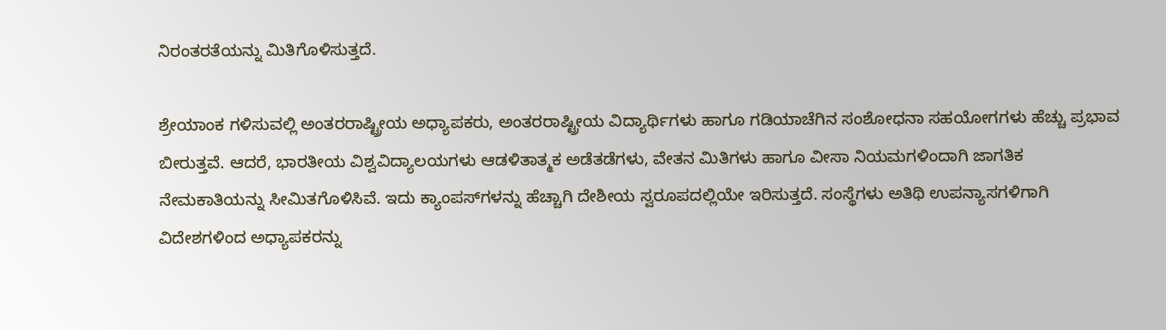ನಿರಂತರತೆಯನ್ನು ಮಿತಿಗೊಳಿಸುತ್ತದೆ.

ಶ್ರೇಯಾಂಕ ಗಳಿಸುವಲ್ಲಿ ಅಂತರರಾಷ್ಟ್ರೀಯ ಅಧ್ಯಾಪಕರು, ಅಂತರರಾಷ್ಟ್ರೀಯ ವಿದ್ಯಾರ್ಥಿಗಳು ಹಾಗೂ ಗಡಿಯಾಚೆಗಿನ ಸಂಶೋಧನಾ ಸಹಯೋಗಗಳು ಹೆಚ್ಚು ಪ್ರಭಾವ ಬೀರುತ್ತವೆ. ಆದರೆ, ಭಾರತೀಯ ವಿಶ್ವವಿದ್ಯಾಲಯಗಳು ಆಡಳಿತಾತ್ಮಕ ಅಡೆತಡೆಗಳು, ವೇತನ ಮಿತಿಗಳು ಹಾಗೂ ವೀಸಾ ನಿಯಮಗಳಿಂದಾಗಿ ಜಾಗತಿಕ ನೇಮಕಾತಿಯನ್ನು ಸೀಮಿತಗೊಳಿಸಿವೆ. ಇದು ಕ್ಯಾಂಪಸ್‌ಗಳನ್ನು ಹೆಚ್ಚಾಗಿ ದೇಶೀಯ ಸ್ವರೂಪದಲ್ಲಿಯೇ ಇರಿಸುತ್ತದೆ. ಸಂಸ್ಥೆಗಳು ಅತಿಥಿ ಉಪನ್ಯಾಸಗಳಿಗಾಗಿ ವಿದೇಶಗಳಿಂದ ಅಧ್ಯಾಪಕರನ್ನು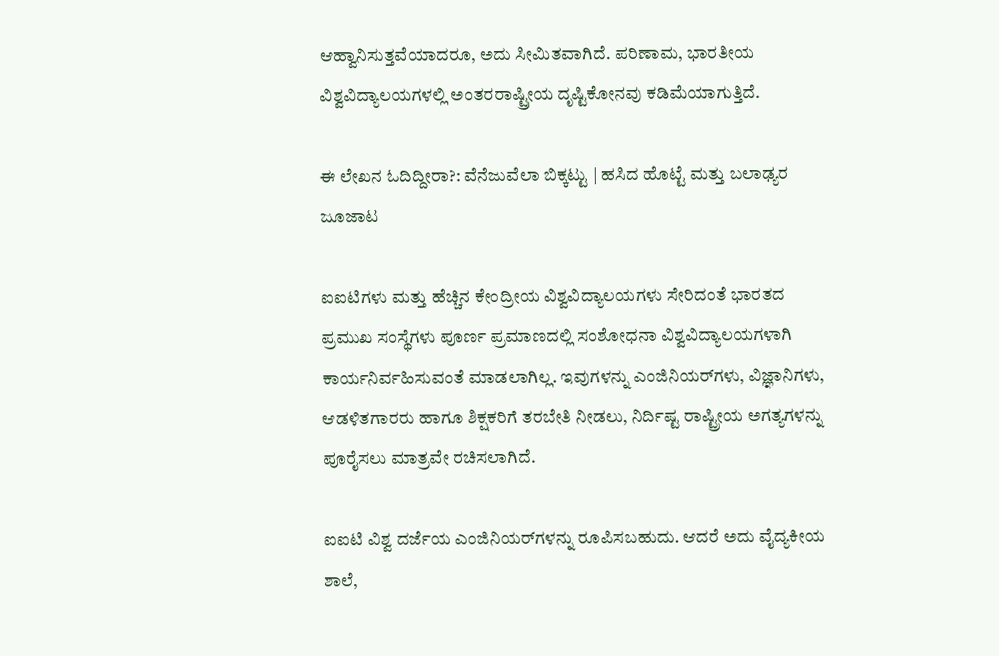ಆಹ್ವಾನಿಸುತ್ತವೆಯಾದರೂ, ಅದು ಸೀಮಿತವಾಗಿದೆ. ಪರಿಣಾಮ, ಭಾರತೀಯ ವಿಶ್ವವಿದ್ಯಾಲಯಗಳಲ್ಲಿ ಅಂತರರಾಷ್ಟ್ರೀಯ ದೃಷ್ಟಿಕೋನವು ಕಡಿಮೆಯಾಗುತ್ತಿದೆ.

ಈ ಲೇಖನ ಓದಿದ್ದೀರಾ?: ವೆನೆಜುವೆಲಾ ಬಿಕ್ಕಟ್ಟು | ಹಸಿದ ಹೊಟ್ಟೆ ಮತ್ತು ಬಲಾಢ್ಯರ ಜೂಜಾಟ

ಐಐಟಿಗಳು ಮತ್ತು ಹೆಚ್ಚಿನ ಕೇಂದ್ರೀಯ ವಿಶ್ವವಿದ್ಯಾಲಯಗಳು ಸೇರಿದಂತೆ ಭಾರತದ ಪ್ರಮುಖ ಸಂಸ್ಥೆಗಳು ಪೂರ್ಣ ಪ್ರಮಾಣದಲ್ಲಿ ಸಂಶೋಧನಾ ವಿಶ್ವವಿದ್ಯಾಲಯಗಳಾಗಿ ಕಾರ್ಯನಿರ್ವಹಿಸುವಂತೆ ಮಾಡಲಾಗಿಲ್ಲ. ಇವುಗಳನ್ನು ಎಂಜಿನಿಯರ್‌ಗಳು, ವಿಜ್ಞಾನಿಗಳು, ಆಡಳಿತಗಾರರು ಹಾಗೂ ಶಿಕ್ಷಕರಿಗೆ ತರಬೇತಿ ನೀಡಲು, ನಿರ್ದಿಷ್ಟ ರಾಷ್ಟ್ರೀಯ ಅಗತ್ಯಗಳನ್ನು ಪೂರೈಸಲು ಮಾತ್ರವೇ ರಚಿಸಲಾಗಿದೆ.

ಐಐಟಿ ವಿಶ್ವ ದರ್ಜೆಯ ಎಂಜಿನಿಯರ್‌ಗಳನ್ನು ರೂಪಿಸಬಹುದು. ಆದರೆ ಅದು ವೈದ್ಯಕೀಯ ಶಾಲೆ,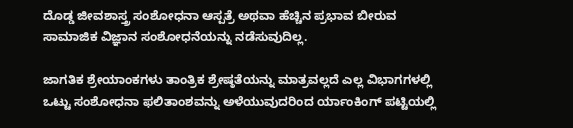ದೊಡ್ಡ ಜೀವಶಾಸ್ತ್ರ ಸಂಶೋಧನಾ ಆಸ್ಪತ್ರೆ ಅಥವಾ ಹೆಚ್ಚಿನ ಪ್ರಭಾವ ಬೀರುವ ಸಾಮಾಜಿಕ ವಿಜ್ಞಾನ ಸಂಶೋಧನೆಯನ್ನು ನಡೆಸುವುದಿಲ್ಲ.

ಜಾಗತಿಕ ಶ್ರೇಯಾಂಕಗಳು ತಾಂತ್ರಿಕ ಶ್ರೇಷ್ಠತೆಯನ್ನು ಮಾತ್ರವಲ್ಲದೆ ಎಲ್ಲ ವಿಭಾಗಗಳಲ್ಲಿ ಒಟ್ಟು ಸಂಶೋಧನಾ ಫಲಿತಾಂಶವನ್ನು ಅಳೆಯುವುದರಿಂದ ರ್ಯಾಂಕಿಂಗ್‌ ಪಟ್ಟಿಯಲ್ಲಿ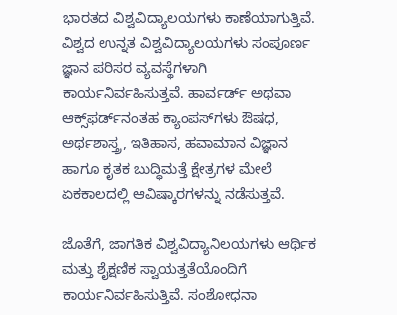ಭಾರತದ ವಿಶ್ವವಿದ್ಯಾಲಯಗಳು ಕಾಣೆಯಾಗುತ್ತಿವೆ. ವಿಶ್ವದ ಉನ್ನತ ವಿಶ್ವವಿದ್ಯಾಲಯಗಳು ಸಂಪೂರ್ಣ ಜ್ಞಾನ ಪರಿಸರ ವ್ಯವಸ್ಥೆಗಳಾಗಿ ಕಾರ್ಯನಿರ್ವಹಿಸುತ್ತವೆ. ಹಾರ್ವರ್ಡ್ ಅಥವಾ ಆಕ್ಸ್‌ಫರ್ಡ್‌ನಂತಹ ಕ್ಯಾಂಪಸ್‌ಗಳು ಔಷಧ, ಅರ್ಥಶಾಸ್ತ್ರ, ಇತಿಹಾಸ, ಹವಾಮಾನ ವಿಜ್ಞಾನ ಹಾಗೂ ಕೃತಕ ಬುದ್ಧಿಮತ್ತೆ ಕ್ಷೇತ್ರಗಳ ಮೇಲೆ ಏಕಕಾಲದಲ್ಲಿ ಆವಿಷ್ಕಾರಗಳನ್ನು ನಡೆಸುತ್ತವೆ.

ಜೊತೆಗೆ, ಜಾಗತಿಕ ವಿಶ್ವವಿದ್ಯಾನಿಲಯಗಳು ಆರ್ಥಿಕ ಮತ್ತು ಶೈಕ್ಷಣಿಕ ಸ್ವಾಯತ್ತತೆಯೊಂದಿಗೆ ಕಾರ್ಯನಿರ್ವಹಿಸುತ್ತಿವೆ. ಸಂಶೋಧನಾ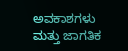ಅವಕಾಶಗಳು ಮತ್ತು ಜಾಗತಿಕ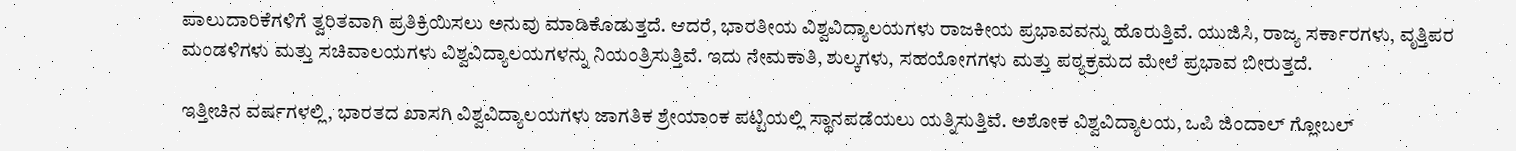ಪಾಲುದಾರಿಕೆಗಳಿಗೆ ತ್ವರಿತವಾಗಿ ಪ್ರತಿಕ್ರಿಯಿಸಲು ಅನುವು ಮಾಡಿಕೊಡುತ್ತದೆ. ಆದರೆ, ಭಾರತೀಯ ವಿಶ್ವವಿದ್ಯಾಲಯಗಳು ರಾಜಕೀಯ ಪ್ರಭಾವವನ್ನು ಹೊರುತ್ತಿವೆ. ಯುಜಿಸಿ, ರಾಜ್ಯ ಸರ್ಕಾರಗಳು, ವೃತ್ತಿಪರ ಮಂಡಳಿಗಳು ಮತ್ತು ಸಚಿವಾಲಯಗಳು ವಿಶ್ವವಿದ್ಯಾಲಯಗಳನ್ನು ನಿಯಂತ್ರಿಸುತ್ತಿವೆ. ಇದು ನೇಮಕಾತಿ, ಶುಲ್ಕಗಳು, ಸಹಯೋಗಗಳು ಮತ್ತು ಪಠ್ಯಕ್ರಮದ ಮೇಲೆ ಪ್ರಭಾವ ಬೀರುತ್ತದೆ.

ಇತ್ತೀಚಿನ ವರ್ಷಗಳಲ್ಲಿ, ಭಾರತದ ಖಾಸಗಿ ವಿಶ್ವವಿದ್ಯಾಲಯಗಳು ಜಾಗತಿಕ ಶ್ರೇಯಾಂಕ ಪಟ್ಟಿಯಲ್ಲಿ ಸ್ಥಾನಪಡೆಯಲು ಯತ್ನಿಸುತ್ತಿವೆ. ಅಶೋಕ ವಿಶ್ವವಿದ್ಯಾಲಯ, ಒಪಿ ಜಿಂದಾಲ್ ಗ್ಲೋಬಲ್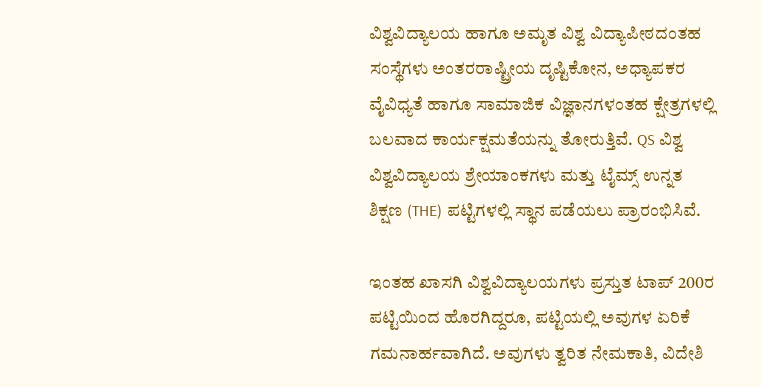ವಿಶ್ವವಿದ್ಯಾಲಯ ಹಾಗೂ ಅಮೃತ ವಿಶ್ವ ವಿದ್ಯಾಪೀಠದಂತಹ ಸಂಸ್ಥೆಗಳು ಅಂತರರಾಷ್ಟ್ರೀಯ ದೃಷ್ಟಿಕೋನ, ಅಧ್ಯಾಪಕರ ವೈವಿಧ್ಯತೆ ಹಾಗೂ ಸಾಮಾಜಿಕ ವಿಜ್ಞಾನಗಳಂತಹ ಕ್ಷೇತ್ರಗಳಲ್ಲಿ ಬಲವಾದ ಕಾರ್ಯಕ್ಷಮತೆಯನ್ನು ತೋರುತ್ತಿವೆ. QS ವಿಶ್ವ ವಿಶ್ವವಿದ್ಯಾಲಯ ಶ್ರೇಯಾಂಕಗಳು ಮತ್ತು ಟೈಮ್ಸ್ ಉನ್ನತ ಶಿಕ್ಷಣ (THE) ಪಟ್ಟಿಗಳಲ್ಲಿ ಸ್ಥಾನ ಪಡೆಯಲು ಪ್ರಾರಂಭಿಸಿವೆ.

ಇಂತಹ ಖಾಸಗಿ ವಿಶ್ವವಿದ್ಯಾಲಯಗಳು ಪ್ರಸ್ತುತ ಟಾಪ್ 200ರ ಪಟ್ಟಿಯಿಂದ ಹೊರಗಿದ್ದರೂ, ಪಟ್ಟಿಯಲ್ಲಿ ಅವುಗಳ ಏರಿಕೆ ಗಮನಾರ್ಹವಾಗಿದೆ. ಅವುಗಳು ತ್ವರಿತ ನೇಮಕಾತಿ, ವಿದೇಶಿ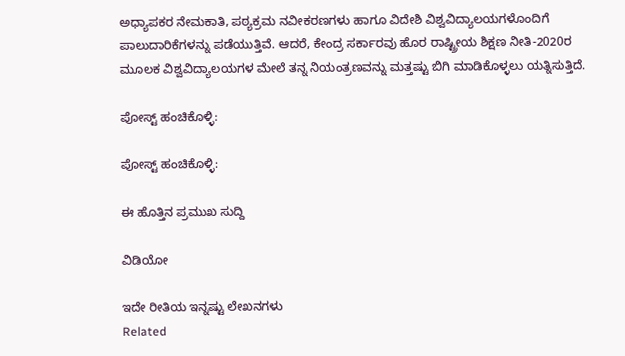ಅಧ್ಯಾಪಕರ ನೇಮಕಾತಿ, ಪಠ್ಯಕ್ರಮ ನವೀಕರಣಗಳು ಹಾಗೂ ವಿದೇಶಿ ವಿಶ್ವವಿದ್ಯಾಲಯಗಳೊಂದಿಗೆ ಪಾಲುದಾರಿಕೆಗಳನ್ನು ಪಡೆಯುತ್ತಿವೆ. ಆದರೆ, ಕೇಂದ್ರ ಸರ್ಕಾರವು ಹೊರ ರಾಷ್ಟ್ರೀಯ ಶಿಕ್ಷಣ ನೀತಿ-2020ರ ಮೂಲಕ ವಿಶ್ವವಿದ್ಯಾಲಯಗಳ ಮೇಲೆ ತನ್ನ ನಿಯಂತ್ರಣವನ್ನು ಮತ್ತಷ್ಟು ಬಿಗಿ ಮಾಡಿಕೊಳ್ಳಲು ಯತ್ನಿಸುತ್ತಿದೆ.

ಪೋಸ್ಟ್ ಹಂಚಿಕೊಳ್ಳಿ:

ಪೋಸ್ಟ್ ಹಂಚಿಕೊಳ್ಳಿ:

ಈ ಹೊತ್ತಿನ ಪ್ರಮುಖ ಸುದ್ದಿ

ವಿಡಿಯೋ

ಇದೇ ರೀತಿಯ ಇನ್ನಷ್ಟು ಲೇಖನಗಳು
Related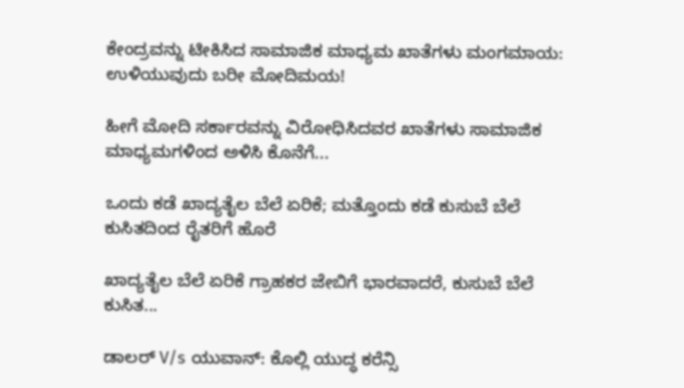ಕೇಂದ್ರವನ್ನು ಟೀಕಿಸಿದ ಸಾಮಾಜಿಕ ಮಾಧ್ಯಮ ಖಾತೆಗಳು ಮಂಗಮಾಯ: ಉಳಿಯುವುದು ಬರೀ ಮೋದಿಮಯ!

ಹೀಗೆ ಮೋದಿ ಸರ್ಕಾರವನ್ನು ವಿರೋಧಿಸಿದವರ ಖಾತೆಗಳು ಸಾಮಾಜಿಕ ಮಾಧ್ಯಮಗಳಿಂದ ಅಳಿಸಿ ಕೊನೆಗೆ...

ಒಂದು ಕಡೆ ಖಾದ್ಯತೈಲ ಬೆಲೆ ಏರಿಕೆ; ಮತ್ತೊಂದು ಕಡೆ ಕುಸುಬೆ ಬೆಲೆ ಕುಸಿತದಿಂದ ರೈತರಿಗೆ ಹೊರೆ

ಖಾದ್ಯತೈಲ ಬೆಲೆ ಏರಿಕೆ ಗ್ರಾಹಕರ ಜೇಬಿಗೆ ಭಾರವಾದರೆ, ಕುಸುಬೆ ಬೆಲೆ ಕುಸಿತ...

ಡಾಲರ್ V/s ಯುವಾನ್: ಕೊಲ್ಲಿ ಯುದ್ಧ ಕರೆನ್ಸಿ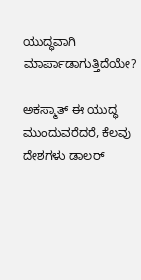ಯುದ್ಧವಾಗಿ ಮಾರ್ಪಾಡಾಗುತ್ತಿದೆಯೇ?

ಅಕಸ್ಮಾತ್ ಈ ಯುದ್ಧ ಮುಂದುವರೆದರೆ, ಕೆಲವು ದೇಶಗಳು ಡಾಲರ್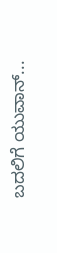ಬದಲಿಗೆ ಯುವಾನ್...